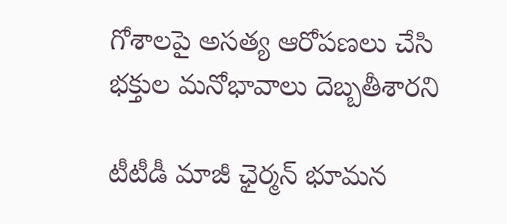గోశాలపై అసత్య ఆరోపణలు చేసి భక్తుల మనోభావాలు దెబ్బతీశారని

టీటీడీ మాజీ ఛైర్మన్‌ భూమన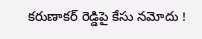కరుణాకర్ రెడ్డిపై కేసు నమోదు !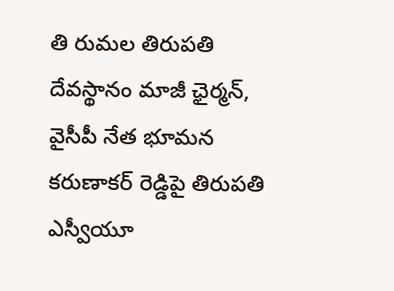తి రుమల తిరుపతి దేవస్థానం మాజీ ఛైర్మన్, వైసీపీ నేత భూమన కరుణాకర్ రెడ్డిపై తిరుపతి ఎస్వీయూ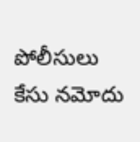పోలీసులు కేసు నమోదు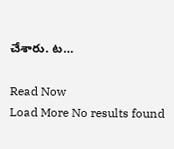చేశారు. ట…

Read Now
Load More No results found